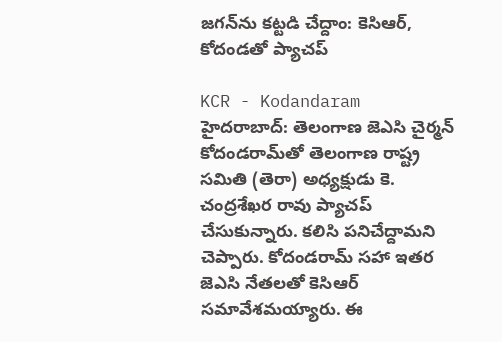జగన్‌ను కట్టడి చేద్దాం: కెసిఆర్, కోదండతో ప్యాచప్

KCR - Kodandaram
హైదరాబాద్: తెలంగాణ జెఎసి చైర్మన్ కోదండరామ్‌తో తెలంగాణ రాష్ట్ర సమితి (తెరా) అధ్యక్షుడు కె. చంద్రశేఖర రావు ప్యాచప్ చేసుకున్నారు. కలిసి పనిచేద్దామని చెప్పారు. కోదండరామ్ సహా ఇతర జెఎసి నేతలతో కెసిఆర్ సమావేశమయ్యారు. ఈ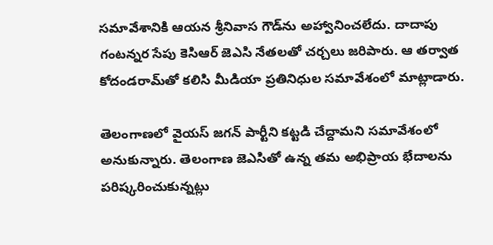సమావేశానికి ఆయన శ్రీనివాస గౌడ్‌ను అహ్వానించలేదు. దాదాపు గంటన్నర సేపు కెసిఆర్ జెఎసి నేతలతో చర్చలు జరిపారు. ఆ తర్వాత కోదండరామ్‌తో కలిసి మీడియా ప్రతినిధుల సమావేశంలో మాట్లాడారు.

తెలంగాణలో వైయస్ జగన్ పార్టీని కట్టడి చేద్దామని సమావేశంలో అనుకున్నారు. తెలంగాణ జెఎసితో ఉన్న తమ అభిప్రాయ భేదాలను పరిష్కరించుకున్నట్లు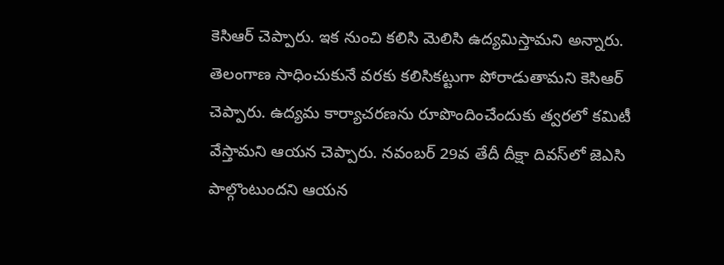కెసిఆర్ చెప్పారు. ఇక నుంచి కలిసి మెలిసి ఉద్యమిస్తామని అన్నారు. తెలంగాణ సాధించుకునే వరకు కలిసికట్టుగా పోరాడుతామని కెసిఆర్ చెప్పారు. ఉద్యమ కార్యాచరణను రూపొందించేందుకు త్వరలో కమిటీ వేస్తామని ఆయన చెప్పారు. నవంబర్ 29వ తేదీ దీక్షా దివస్‌లో జెఎసి పాల్గొంటుందని ఆయన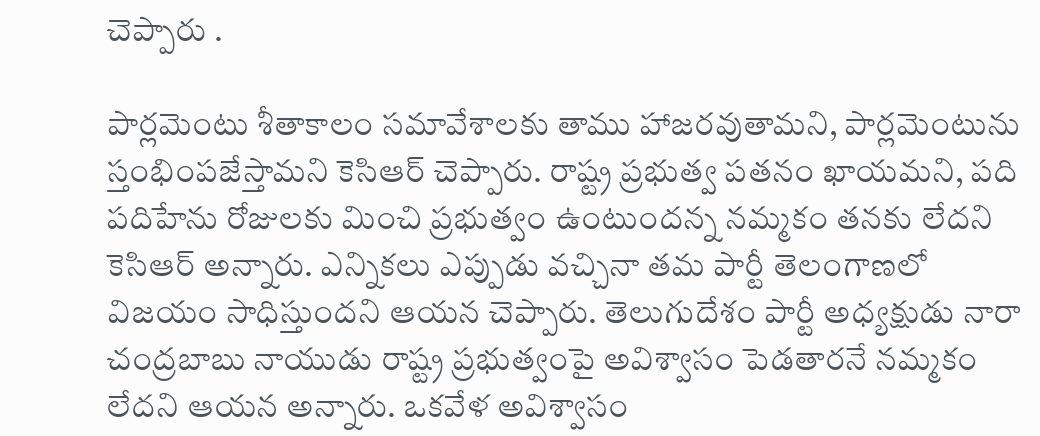చెప్పారు .

పార్లమెంటు శీతాకాలం సమావేశాలకు తాము హాజరవుతామని, పార్లమెంటును స్తంభింపజేస్తామని కెసిఆర్ చెప్పారు. రాష్ట్ర ప్రభుత్వ పతనం ఖాయమని, పది పదిహేను రోజులకు మించి ప్రభుత్వం ఉంటుందన్న నమ్మకం తనకు లేదని కెసిఆర్ అన్నారు. ఎన్నికలు ఎప్పుడు వచ్చినా తమ పార్టీ తెలంగాణలో విజయం సాధిస్తుందని ఆయన చెప్పారు. తెలుగుదేశం పార్టీ అధ్యక్షుడు నారా చంద్రబాబు నాయుడు రాష్ట్ర ప్రభుత్వంపై అవిశ్వాసం పెడతారనే నమ్మకం లేదని ఆయన అన్నారు. ఒకవేళ అవిశ్వాసం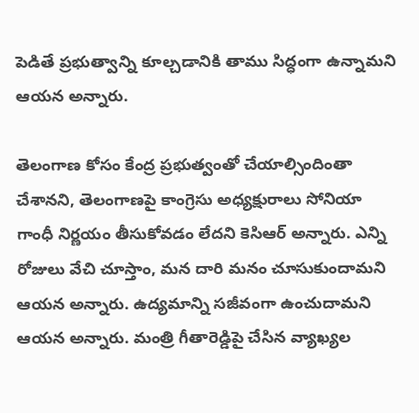పెడితే ప్రభుత్వాన్ని కూల్చడానికి తాము సిద్ధంగా ఉన్నామని ఆయన అన్నారు.

తెలంగాణ కోసం కేంద్ర ప్రభుత్వంతో చేయాల్సిందింతా చేశానని, తెలంగాణపై కాంగ్రెసు అధ్యక్షురాలు సోనియా గాంధీ నిర్ణయం తీసుకోవడం లేదని కెసిఆర్ అన్నారు. ఎన్ని రోజులు వేచి చూస్తాం, మన దారి మనం చూసుకుందామని ఆయన అన్నారు. ఉద్యమాన్ని సజీవంగా ఉంచుదామని ఆయన అన్నారు. మంత్రి గీతారెడ్డిపై చేసిన వ్యాఖ్యల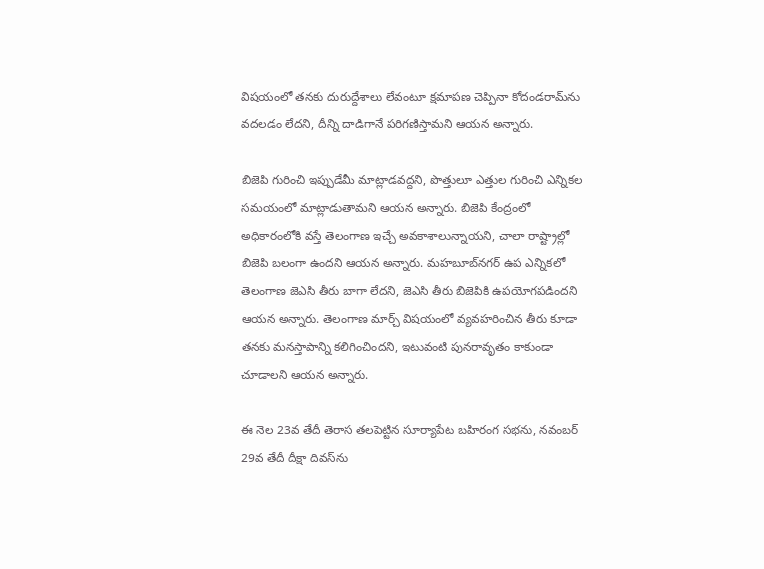విషయంలో తనకు దురుద్దేశాలు లేవంటూ క్షమాపణ చెప్పినా కోదండరామ్‌ను వదలడం లేదని, దీన్ని దాడిగానే పరిగణిస్తామని ఆయన అన్నారు.

బిజెపి గురించి ఇప్పుడేమీ మాట్లాడవద్దని, పొత్తులూ ఎత్తుల గురించి ఎన్నికల సమయంలో మాట్లాడుతామని ఆయన అన్నారు. బిజెపి కేంద్రంలో అధికారంలోకి వస్తే తెలంగాణ ఇచ్చే అవకాశాలున్నాయని, చాలా రాష్ట్రాల్లో బిజెపి బలంగా ఉందని ఆయన అన్నారు. మహబూబ్‌నగర్ ఉప ఎన్నికలో తెలంగాణ జెఎసి తీరు బాగా లేదని, జెఎసి తీరు బిజెపికి ఉపయోగపడిందని ఆయన అన్నారు. తెలంగాణ మార్చ్ విషయంలో వ్యవహరించిన తీరు కూడా తనకు మనస్తాపాన్ని కలిగించిందని, ఇటువంటి పునరావృతం కాకుండా చూడాలని ఆయన అన్నారు.

ఈ నెల 23వ తేదీ తెరాస తలపెట్టిన సూర్యాపేట బహిరంగ సభను, నవంబర్ 29వ తేదీ దీక్షా దివస్‌ను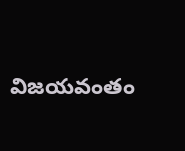విజయవంతం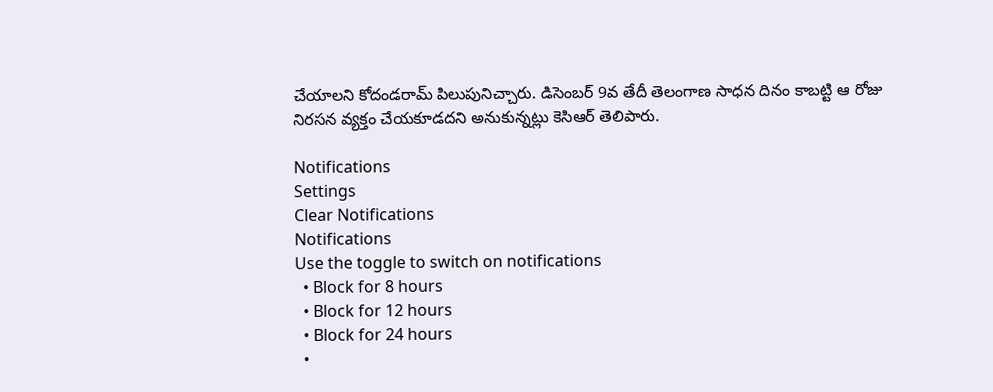చేయాలని కోదండరామ్ పిలుపునిచ్చారు. డిసెంబర్ 9వ తేదీ తెలంగాణ సాధన దినం కాబట్టి ఆ రోజు నిరసన వ్యక్తం చేయకూడదని అనుకున్నట్లు కెసిఆర్ తెలిపారు.

Notifications
Settings
Clear Notifications
Notifications
Use the toggle to switch on notifications
  • Block for 8 hours
  • Block for 12 hours
  • Block for 24 hours
  •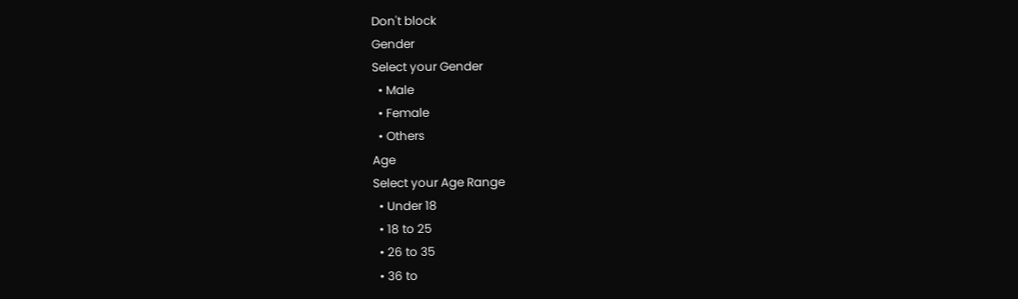Don't block
Gender
Select your Gender
  • Male
  • Female
  • Others
Age
Select your Age Range
  • Under 18
  • 18 to 25
  • 26 to 35
  • 36 to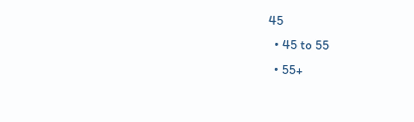45
  • 45 to 55
  • 55+